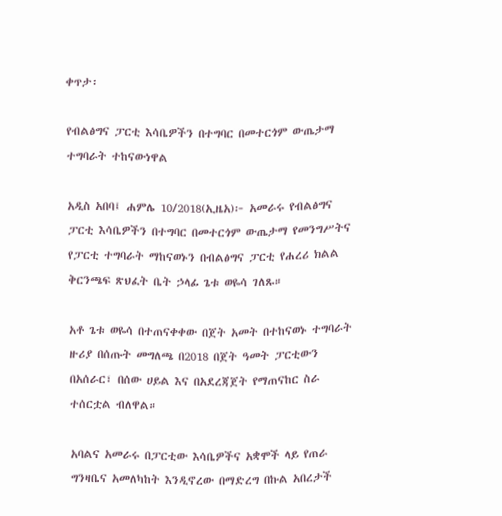ቀጥታ፡

የብልፅግና ፓርቲ እሳቤዎችን በተግባር በመተርጎም ውጤታማ ተግባራት ተከናውነዋል

አዲስ አበባ፤ ሐምሌ 10/2018(ኢዜአ)፦ አመራሩ የብልፅግና ፓርቲ እሳቤዎችን በተግባር በመተርጎም ውጤታማ የመንግሥትና የፓርቲ ተግባራት ማከናወኑን በብልፅግና ፓርቲ የሐረሪ ክልል ቅርንጫፍ ጽህፈት ቤት ኃላፊ ጌቱ ወዬሳ ገለጹ።

አቶ ጌቱ ወዬሳ በተጠናቀቀው በጀት አመት በተከናወኑ ተግባራት ዙሪያ በሰጡት መግለጫ በ2018 በጀት ዓመት ፓርቲውን በአሰራር፣ በሰው ሀይል እና በአደረጃጀት የማጠናከር ስራ ተሰርቷል ብለዋል።

አባልና አመራሩ በፓርቲው እሳቤዎችና አቋሞች ላይ የጠራ ግንዛቤና አመለካከት እንዲኖረው በማድረግ በኩል አበረታች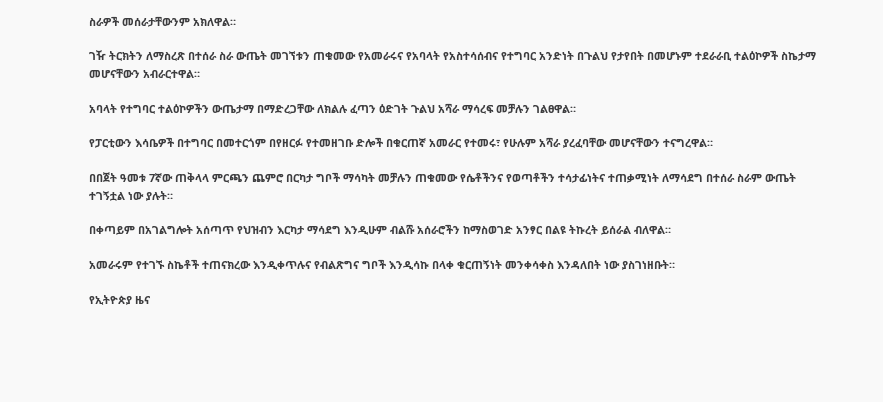ስራዎች መሰራታቸውንም አክለዋል።

ገዥ ትርክትን ለማስረጽ በተሰራ ስራ ውጤት መገኘቱን ጠቁመው የአመራሩና የአባላት የአስተሳሰብና የተግባር አንድነት በጉልህ የታየበት በመሆኑም ተደራራቢ ተልዕኮዎች ስኬታማ መሆናቸውን አብራርተዋል።

አባላት የተግባር ተልዕኮዎችን ውጤታማ በማድረጋቸው ለክልሉ ፈጣን ዕድገት ጉልህ አሻራ ማሳረፍ መቻሉን ገልፀዋል።

የፓርቲውን እሳቤዎች በተግባር በመተርጎም በየዘርፉ የተመዘገቡ ድሎች በቁርጠኛ አመራር የተመሩ፣ የሁሉም አሻራ ያረፈባቸው መሆናቸውን ተናግረዋል።

በበጀት ዓመቱ 7ኛው ጠቅላላ ምርጫን ጨምሮ በርካታ ግቦች ማሳካት መቻሉን ጠቁመው የሴቶችንና የወጣቶችን ተሳታፊነትና ተጠቃሚነት ለማሳደግ በተሰራ ስራም ውጤት ተገኝቷል ነው ያሉት።

በቀጣይም በአገልግሎት አሰጣጥ የህዝብን እርካታ ማሳደግ እንዲሁም ብልሹ አሰራሮችን ከማስወገድ አንፃር በልዩ ትኩረት ይሰራል ብለዋል።

አመራሩም የተገኙ ስኬቶች ተጠናክረው እንዲቀጥሉና የብልጽግና ግቦች እንዲሳኩ በላቀ ቁርጠኝነት መንቀሳቀስ እንዳለበት ነው ያስገነዘቡት።

የኢትዮጵያ ዜና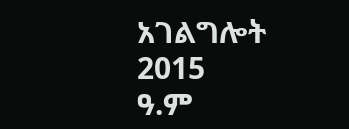አገልግሎት
2015
ዓ.ም